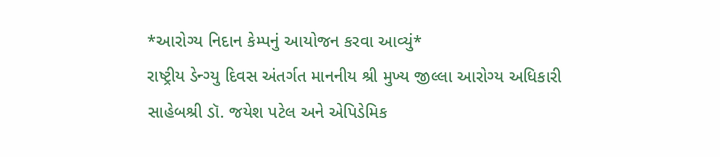*આરોગ્ય નિદાન કેમ્પનું આયોજન કરવા આવ્યું*
રાષ્ટ્રીય ડેન્ગ્યુ દિવસ અંતર્ગત માનનીય શ્રી મુખ્ય જીલ્લા આરોગ્ય અધિકારી સાહેબશ્રી ડૉ. જયેશ પટેલ અને એપિડેમિક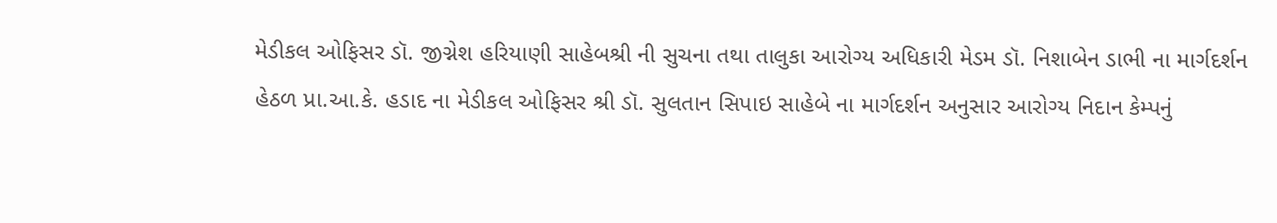મેડીકલ ઓફિસર ડૉ. જીગ્નેશ હરિયાણી સાહેબશ્રી ની સુચના તથા તાલુકા આરોગ્ય અધિકારી મેડમ ડૉ. નિશાબેન ડાભી ના માર્ગદર્શન હેઠળ પ્રા.આ.કે. હડાદ ના મેડીકલ ઓફિસર શ્રી ડૉ. સુલતાન સિપાઇ સાહેબે ના માર્ગદર્શન અનુસાર આરોગ્ય નિદાન કેમ્પનું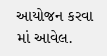આયોજન કરવા માં આવેલ.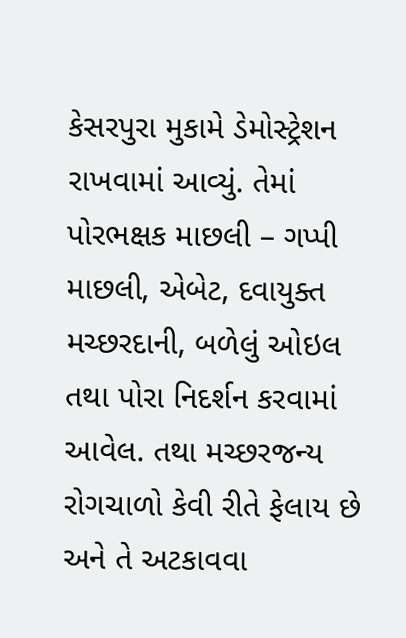કેસરપુરા મુકામે ડેમોસ્ટ્રેશન રાખવામાં આવ્યું. તેમાં પોરભક્ષક માછલી – ગપ્પી માછલી, એબેટ, દવાયુક્ત મચ્છરદાની, બળેલું ઓઇલ તથા પોરા નિદર્શન કરવામાં આવેલ. તથા મચ્છરજન્ય રોગચાળો કેવી રીતે ફેલાય છે અને તે અટકાવવા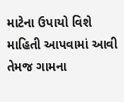માટેના ઉપાયો વિશે માહિતી આપવામાં આવી તેમજ ગામના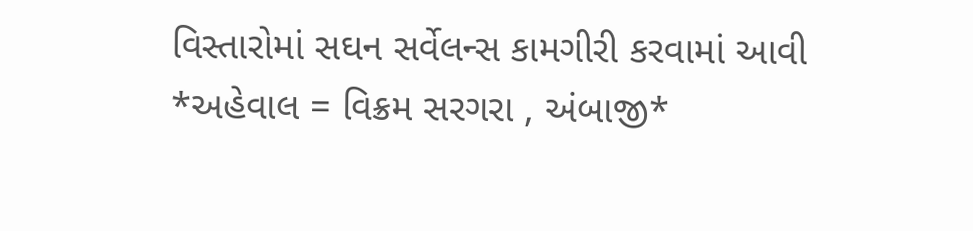વિસ્તારોમાં સઘન સર્વેલન્સ કામગીરી કરવામાં આવી
*અહેવાલ = વિક્રમ સરગરા , અંબાજી*